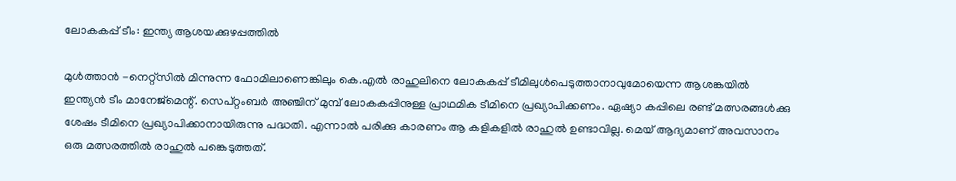ലോകകപ്പ് ടീം: ഇന്ത്യ ആശയക്കുഴപ്പത്തില്‍

മുള്‍ത്താന്‍ -നെറ്റ്‌സില്‍ മിന്നുന്ന ഫോമിലാണെങ്കിലും കെ.എല്‍ രാഹുലിനെ ലോകകപ്പ് ടീമിലുള്‍പെടുത്താനാവുമോയെന്ന ആശങ്കയില്‍ ഇന്ത്യന്‍ ടീം മാനേജ്‌മെന്റ്. സെപ്റ്റംബര്‍ അഞ്ചിന് മുമ്പ് ലോകകപ്പിനുള്ള പ്രാഥമിക ടീമിനെ പ്രഖ്യാപിക്കണം. ഏഷ്യാ കപ്പിലെ രണ്ട് മത്സരങ്ങള്‍ക്കു ശേഷം ടീമിനെ പ്രഖ്യാപിക്കാനായിരുന്നു പദ്ധതി. എന്നാല്‍ പരിക്കു കാരണം ആ കളികളില്‍ രാഹുല്‍ ഉണ്ടാവില്ല. മെയ് ആദ്യമാണ് അവസാനം ഒരു മത്സരത്തില്‍ രാഹുല്‍ പങ്കെടുത്തത്.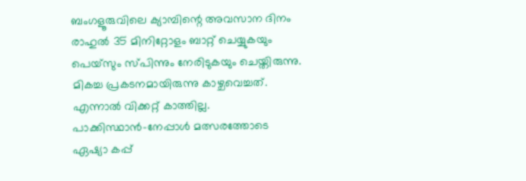ബംഗളൂരുവിലെ ക്യാമ്പിന്റെ അവസാന ദിനം രാഹുല്‍ 35 മിനിറ്റോളം ബാറ്റ് ചെയ്യുകയും പെയ്‌സും സ്പിന്നും നേരിടുകയും ചെയ്തിരുന്നു. മികച്ച പ്രകടനമായിരുന്നു കാഴ്ചവെച്ചത്. എന്നാല്‍ വിക്കറ്റ് കാത്തില്ല.
പാക്കിസ്ഥാന്‍-നേപ്പാള്‍ മത്സരത്തോടെ ഏഷ്യാ കപ്പ്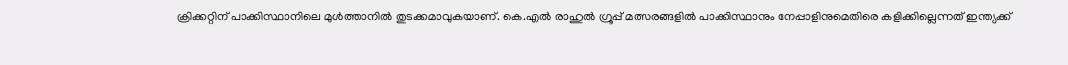ക്രിക്കറ്റിന് പാക്കിസ്ഥാനിലെ മുള്‍ത്താനില്‍ തുടക്കമാവുകയാണ്. കെ.എല്‍ രാഹുല്‍ ഗ്രൂപ്പ് മത്സരങ്ങളില്‍ പാക്കിസ്ഥാനും നേപ്പാളിനുമെതിരെ കളിക്കില്ലെന്നത് ഇന്ത്യക്ക്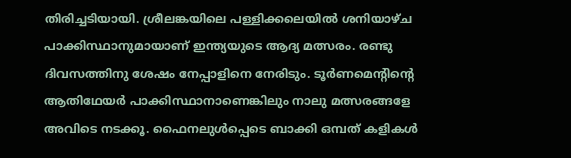തിരിച്ചടിയായി. ശ്രീലങ്കയിലെ പള്ളിക്കലെയില്‍ ശനിയാഴ്ച പാക്കിസ്ഥാനുമായാണ് ഇന്ത്യയുടെ ആദ്യ മത്സരം. രണ്ടു ദിവസത്തിനു ശേഷം നേപ്പാളിനെ നേരിടും. ടൂര്‍ണമെന്റിന്റെ ആതിഥേയര്‍ പാക്കിസ്ഥാനാണെങ്കിലും നാലു മത്സരങ്ങളേ അവിടെ നടക്കൂ. ഫൈനലുള്‍പ്പെടെ ബാക്കി ഒമ്പത് കളികള്‍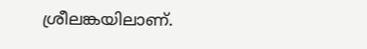ശ്രീലങ്കയിലാണ്.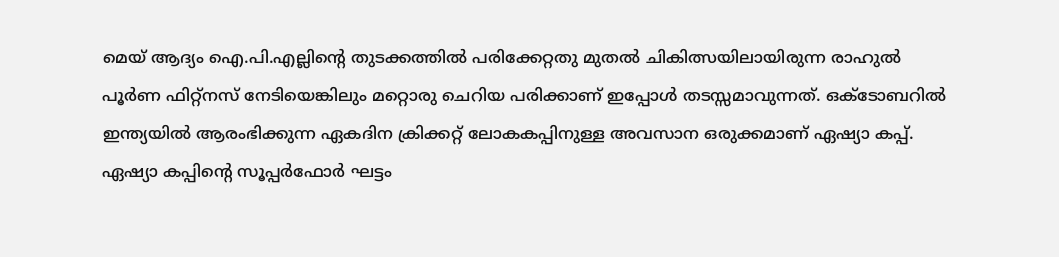മെയ് ആദ്യം ഐ.പി.എല്ലിന്റെ തുടക്കത്തില്‍ പരിക്കേറ്റതു മുതല്‍ ചികിത്സയിലായിരുന്ന രാഹുല്‍ പൂര്‍ണ ഫിറ്റ്‌നസ് നേടിയെങ്കിലും മറ്റൊരു ചെറിയ പരിക്കാണ് ഇപ്പോള്‍ തടസ്സമാവുന്നത്. ഒക്ടോബറില്‍ ഇന്ത്യയില്‍ ആരംഭിക്കുന്ന ഏകദിന ക്രിക്കറ്റ് ലോകകപ്പിനുള്ള അവസാന ഒരുക്കമാണ് ഏഷ്യാ കപ്പ്.
ഏഷ്യാ കപ്പിന്റെ സൂപ്പര്‍ഫോര്‍ ഘട്ടം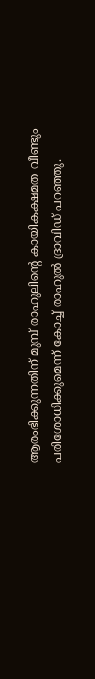ആരംഭിക്കുന്നതിന് മുമ്പ് രാഹുലിന്റെ കായികക്ഷമത വീണ്ടും പരിശോധിക്കുമെന്ന് കോച്ച് രാഹുല്‍ ദ്രാവിഡ് പറഞ്ഞു.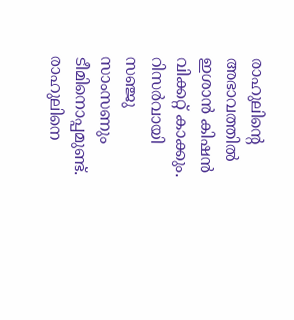രാഹുലിന്റെ അഭാവത്തില്‍ ഇശാന്‍ കിഷന്‍ വിക്കറ്റ് കാക്കും. റിസര്‍വായി സഞ്ജു സാംസണും ടീമിനൊപ്പമുണ്ട്.
രാഹുലിനെ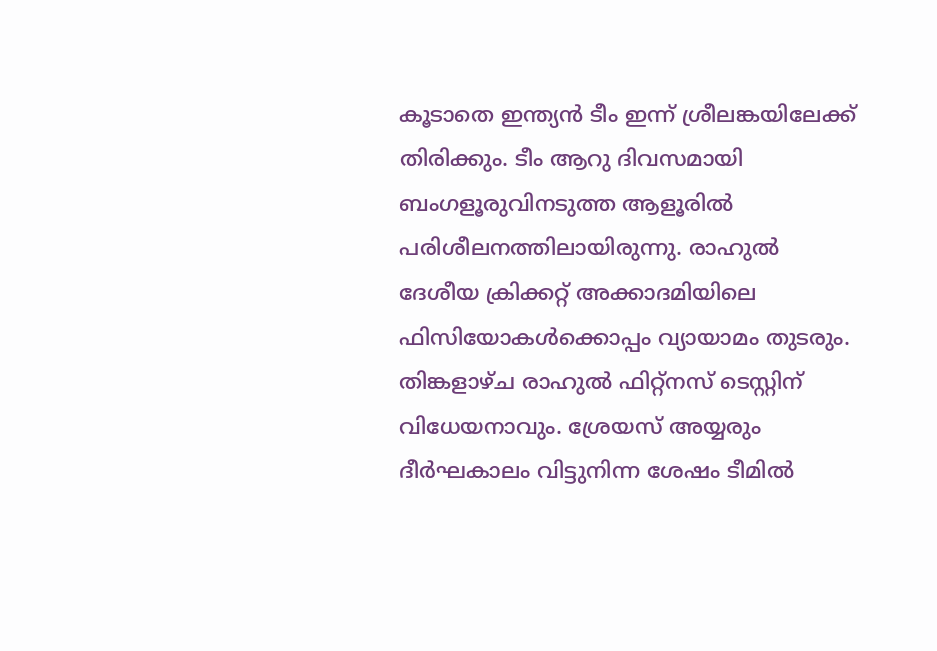കൂടാതെ ഇന്ത്യന്‍ ടീം ഇന്ന് ശ്രീലങ്കയിലേക്ക് തിരിക്കും. ടീം ആറു ദിവസമായി ബംഗളൂരുവിനടുത്ത ആളൂരില്‍ പരിശീലനത്തിലായിരുന്നു. രാഹുല്‍ ദേശീയ ക്രിക്കറ്റ് അക്കാദമിയിലെ ഫിസിയോകള്‍ക്കൊപ്പം വ്യായാമം തുടരും. തിങ്കളാഴ്ച രാഹുല്‍ ഫിറ്റ്‌നസ് ടെസ്റ്റിന് വിധേയനാവും. ശ്രേയസ് അയ്യരും ദീര്‍ഘകാലം വിട്ടുനിന്ന ശേഷം ടീമില്‍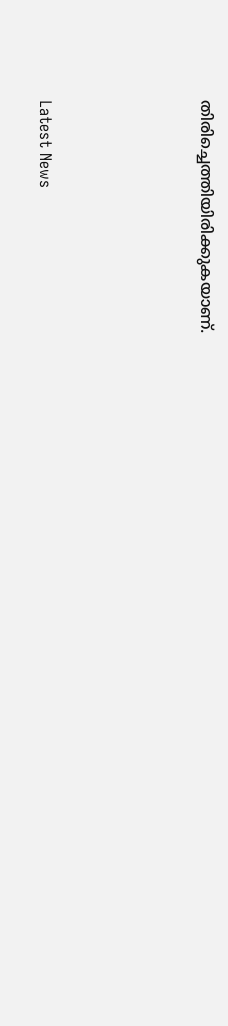തിരിച്ചെത്തിയിരിക്കുകയാണ്.




Latest News